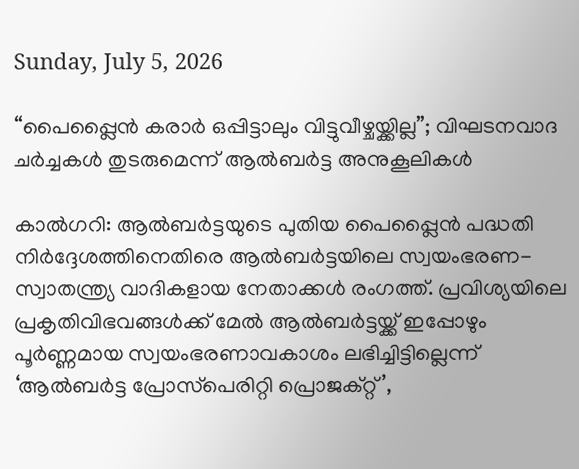Sunday, July 5, 2026

“പൈപ്പ്ലൈന്‍ കരാര്‍ ഒപ്പിട്ടാലും വിട്ടുവീഴ്ചയ്ക്കില്ല”; വിഘടനവാദ ചര്‍ച്ചകള്‍ തുടരുമെന്ന് ആല്‍ബര്‍ട്ട അനുകൂലികള്‍

കാല്‍ഗറി: ആല്‍ബര്‍ട്ടയുടെ പുതിയ പൈപ്പ്ലൈന്‍ പദ്ധതി നിര്‍ദ്ദേശത്തിനെതിരെ ആല്‍ബര്‍ട്ടയിലെ സ്വയംഭരണ-സ്വാതന്ത്ര്യ വാദികളായ നേതാക്കള്‍ രംഗത്ത്. പ്രവിശ്യയിലെ പ്രകൃതിവിഭവങ്ങള്‍ക്ക് മേല്‍ ആല്‍ബര്‍ട്ടയ്ക്ക് ഇപ്പോഴും പൂര്‍ണ്ണമായ സ്വയംഭരണാവകാശം ലഭിച്ചിട്ടില്ലെന്ന് ‘ആല്‍ബര്‍ട്ട പ്രോസ്‌പെരിറ്റി പ്രൊജക്റ്റ്’,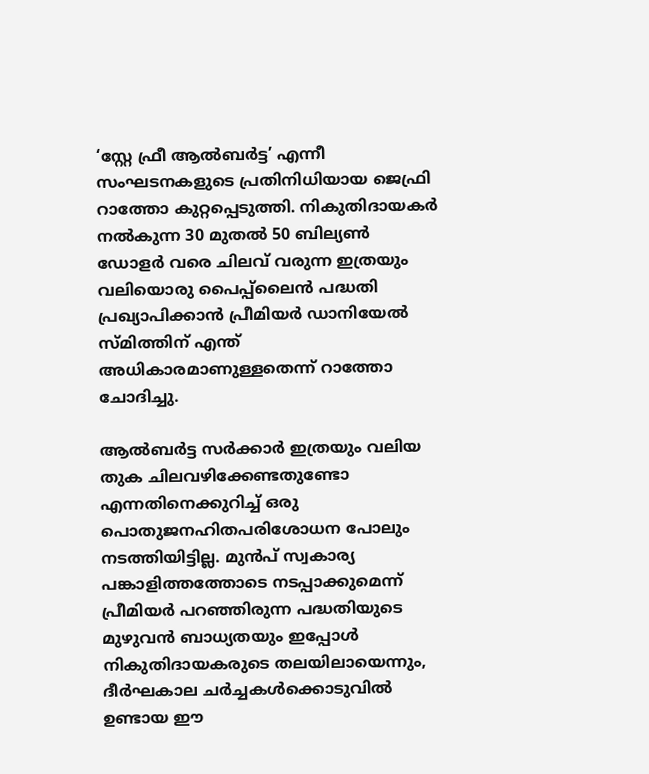‘സ്റ്റേ ഫ്രീ ആല്‍ബര്‍ട്ട’ എന്നീ സംഘടനകളുടെ പ്രതിനിധിയായ ജെഫ്രി റാത്തോ കുറ്റപ്പെടുത്തി. നികുതിദായകര്‍ നല്‍കുന്ന 30 മുതല്‍ 50 ബില്യണ്‍ ഡോളര്‍ വരെ ചിലവ് വരുന്ന ഇത്രയും വലിയൊരു പൈപ്പ്ലൈന്‍ പദ്ധതി പ്രഖ്യാപിക്കാന്‍ പ്രീമിയര്‍ ഡാനിയേല്‍ സ്മിത്തിന് എന്ത് അധികാരമാണുള്ളതെന്ന് റാത്തോ ചോദിച്ചു.

ആല്‍ബര്‍ട്ട സര്‍ക്കാര്‍ ഇത്രയും വലിയ തുക ചിലവഴിക്കേണ്ടതുണ്ടോ എന്നതിനെക്കുറിച്ച് ഒരു പൊതുജനഹിതപരിശോധന പോലും നടത്തിയിട്ടില്ല. മുന്‍പ് സ്വകാര്യ പങ്കാളിത്തത്തോടെ നടപ്പാക്കുമെന്ന് പ്രീമിയര്‍ പറഞ്ഞിരുന്ന പദ്ധതിയുടെ മുഴുവന്‍ ബാധ്യതയും ഇപ്പോള്‍ നികുതിദായകരുടെ തലയിലായെന്നും, ദീര്‍ഘകാല ചര്‍ച്ചകള്‍ക്കൊടുവില്‍ ഉണ്ടായ ഈ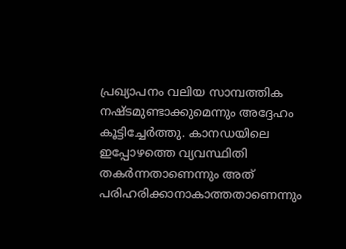പ്രഖ്യാപനം വലിയ സാമ്പത്തിക നഷ്ടമുണ്ടാക്കുമെന്നും അദ്ദേഹം കൂട്ടിച്ചേര്‍ത്തു. കാനഡയിലെ ഇപ്പോഴത്തെ വ്യവസ്ഥിതി തകര്‍ന്നതാണെന്നും അത് പരിഹരിക്കാനാകാത്തതാണെന്നും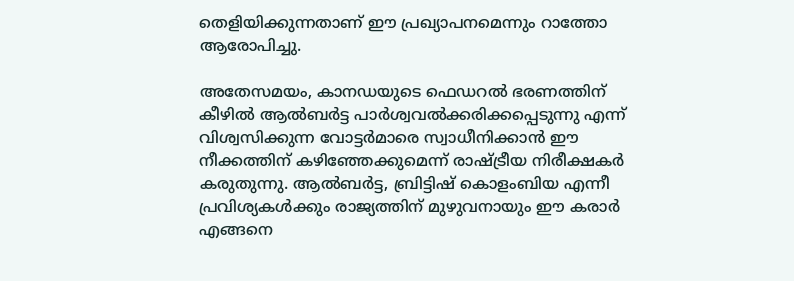തെളിയിക്കുന്നതാണ് ഈ പ്രഖ്യാപനമെന്നും റാത്തോ ആരോപിച്ചു.

അതേസമയം, കാനഡയുടെ ഫെഡറല്‍ ഭരണത്തിന് കീഴില്‍ ആല്‍ബര്‍ട്ട പാര്‍ശ്വവല്‍ക്കരിക്കപ്പെടുന്നു എന്ന് വിശ്വസിക്കുന്ന വോട്ടര്‍മാരെ സ്വാധീനിക്കാന്‍ ഈ നീക്കത്തിന് കഴിഞ്ഞേക്കുമെന്ന് രാഷ്ട്രീയ നിരീക്ഷകര്‍ കരുതുന്നു. ആല്‍ബര്‍ട്ട, ബ്രിട്ടിഷ് കൊളംബിയ എന്നീ പ്രവിശ്യകള്‍ക്കും രാജ്യത്തിന് മുഴുവനായും ഈ കരാര്‍ എങ്ങനെ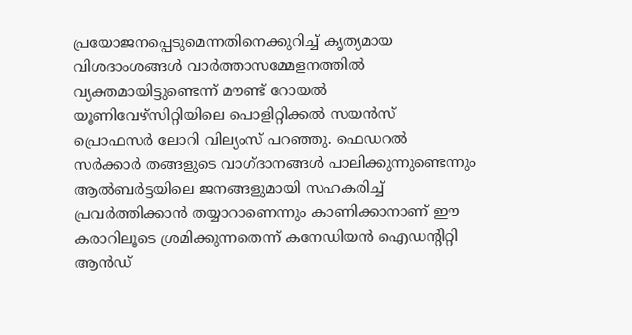പ്രയോജനപ്പെടുമെന്നതിനെക്കുറിച്ച് കൃത്യമായ വിശദാംശങ്ങള്‍ വാര്‍ത്താസമ്മേളനത്തില്‍ വ്യക്തമായിട്ടുണ്ടെന്ന് മൗണ്ട് റോയല്‍ യൂണിവേഴ്‌സിറ്റിയിലെ പൊളിറ്റിക്കല്‍ സയന്‍സ് പ്രൊഫസര്‍ ലോറി വില്യംസ് പറഞ്ഞു. ഫെഡറല്‍ സര്‍ക്കാര്‍ തങ്ങളുടെ വാഗ്ദാനങ്ങള്‍ പാലിക്കുന്നുണ്ടെന്നും ആല്‍ബര്‍ട്ടയിലെ ജനങ്ങളുമായി സഹകരിച്ച് പ്രവര്‍ത്തിക്കാന്‍ തയ്യാറാണെന്നും കാണിക്കാനാണ് ഈ കരാറിലൂടെ ശ്രമിക്കുന്നതെന്ന് കനേഡിയന്‍ ഐഡന്റിറ്റി ആന്‍ഡ്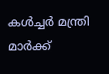കള്‍ച്ചര്‍ മന്ത്രി മാര്‍ക്ക്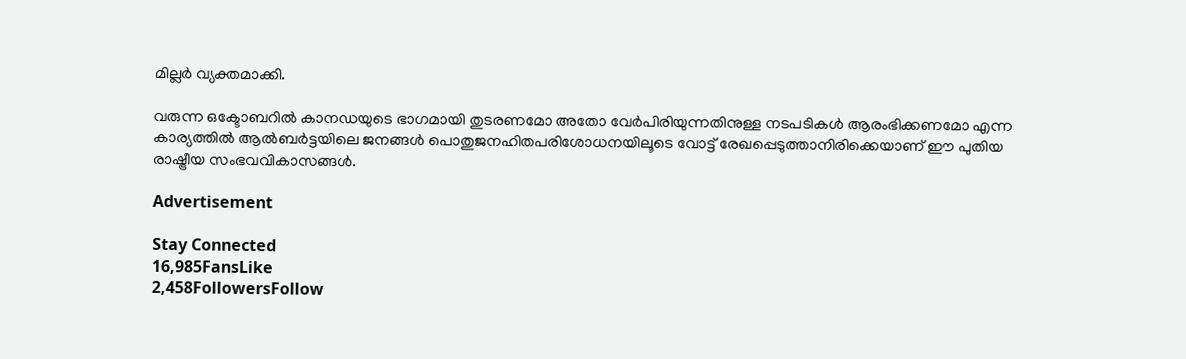മില്ലര്‍ വ്യക്തമാക്കി.

വരുന്ന ഒക്ടോബറില്‍ കാനഡയുടെ ഭാഗമായി തുടരണമോ അതോ വേര്‍പിരിയുന്നതിനുള്ള നടപടികള്‍ ആരംഭിക്കണമോ എന്ന കാര്യത്തില്‍ ആല്‍ബര്‍ട്ടയിലെ ജനങ്ങള്‍ പൊതുജനഹിതപരിശോധനയിലൂടെ വോട്ട് രേഖപ്പെടുത്താനിരിക്കെയാണ് ഈ പുതിയ രാഷ്ട്രീയ സംഭവവികാസങ്ങള്‍.

Advertisement

Stay Connected
16,985FansLike
2,458FollowersFollow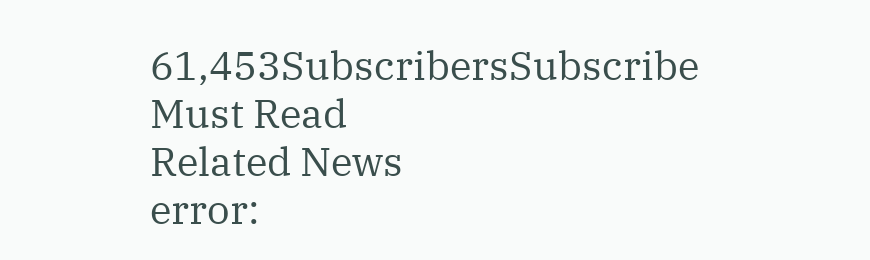61,453SubscribersSubscribe
Must Read
Related News
error: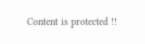Content is protected !!